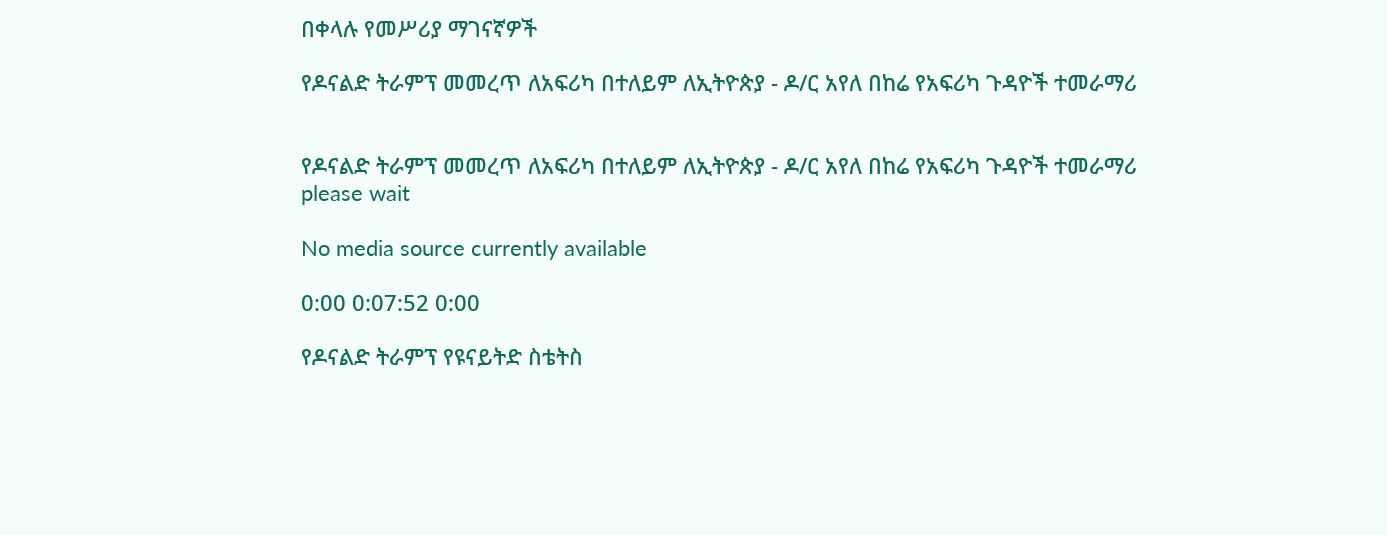በቀላሉ የመሥሪያ ማገናኛዎች

የዶናልድ ትራምፕ መመረጥ ለአፍሪካ በተለይም ለኢትዮጵያ - ዶ/ር አየለ በከሬ የአፍሪካ ጉዳዮች ተመራማሪ


የዶናልድ ትራምፕ መመረጥ ለአፍሪካ በተለይም ለኢትዮጵያ - ዶ/ር አየለ በከሬ የአፍሪካ ጉዳዮች ተመራማሪ
please wait

No media source currently available

0:00 0:07:52 0:00

የዶናልድ ትራምፕ የዩናይትድ ስቴትስ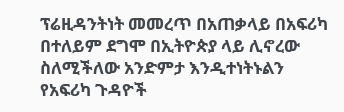ፕሬዚዳንትነት መመረጥ በአጠቃላይ በአፍሪካ በተለይም ደግሞ በኢትዮጵያ ላይ ሊኖረው ስለሚችለው አንድምታ እንዲተነትኑልን የአፍሪካ ጉዳዮች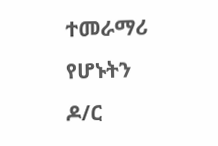ተመራማሪ የሆኑትን ዶ/ር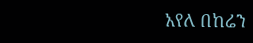አየለ በከሬን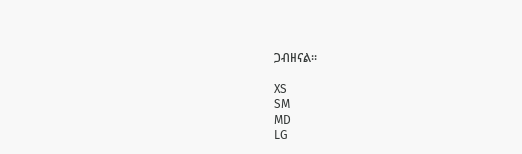ጋብዘናል፡፡

XS
SM
MD
LG